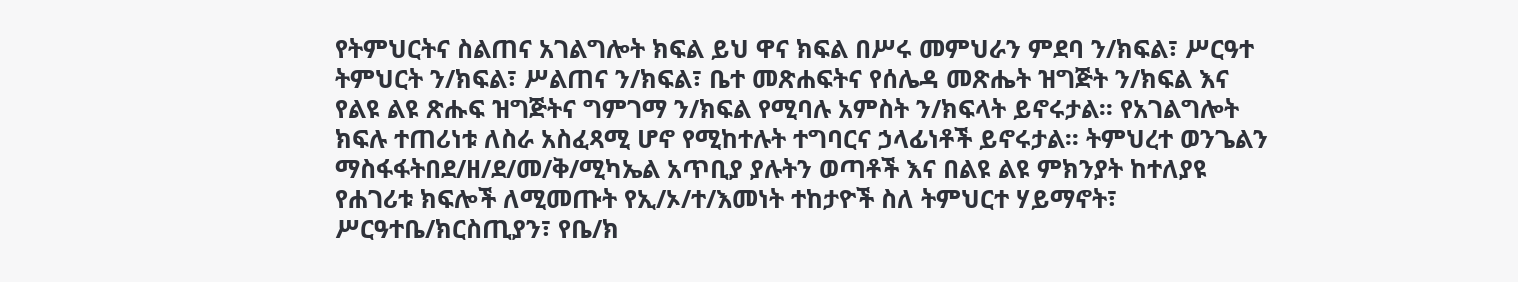የትምህርትና ስልጠና አገልግሎት ክፍል ይህ ዋና ክፍል በሥሩ መምህራን ምደባ ን/ክፍል፣ ሥርዓተ ትምህርት ን/ክፍል፣ ሥልጠና ን/ክፍል፣ ቤተ መጽሐፍትና የሰሌዳ መጽሔት ዝግጅት ን/ክፍል እና የልዩ ልዩ ጽሑፍ ዝግጅትና ግምገማ ን/ክፍል የሚባሉ አምስት ን/ክፍላት ይኖሩታል፡፡ የአገልግሎት ክፍሉ ተጠሪነቱ ለስራ አስፈጻሚ ሆኖ የሚከተሉት ተግባርና ኃላፊነቶች ይኖሩታል፡፡ ትምህረተ ወንጌልን ማስፋፋትበደ/ዘ/ደ/መ/ቅ/ሚካኤል አጥቢያ ያሉትን ወጣቶች እና በልዩ ልዩ ምክንያት ከተለያዩ የሐገሪቱ ክፍሎች ለሚመጡት የኢ/ኦ/ተ/እመነት ተከታዮች ስለ ትምህርተ ሃይማኖት፣ ሥርዓተቤ/ክርስጢያን፣ የቤ/ክ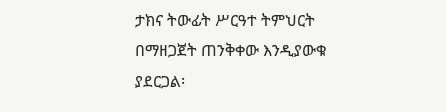ታክና ትውፊት ሥርዓተ ትምህርት በማዘጋጀት ጠንቅቀው እንዲያውቁ ያደርጋል፡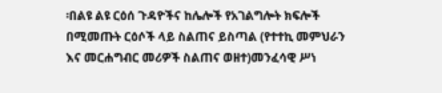፡በልዩ ልዩ ርዕሰ ጉዳዮችና ከሌሎች የአገልግሎት ክፍሎች በሚመጡት ርዕሶች ላይ ስልጠና ይስጣል (የተተኪ መምህራን እና መርሐግብር መሪዎች ስልጠና ወዘተ)መንፈሳዊ ሥነ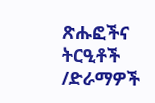ጽሑፎችና ትርዒቶች /ድራማዎች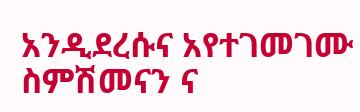አንዲደረሱና አየተገመገሙ ስምሽመናን ና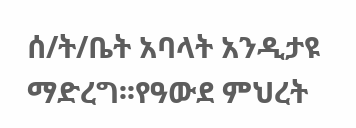ሰ/ት/ቤት አባላት አንዲታዩ ማድረግ፡፡የዓውደ ምህረት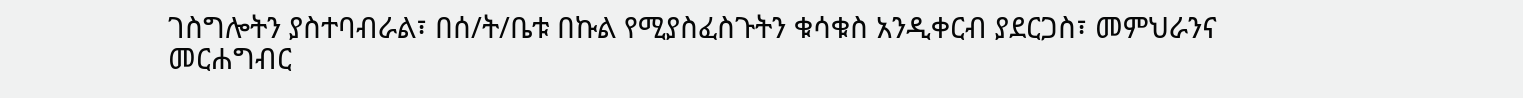ገስግሎትን ያስተባብራል፣ በሰ/ት/ቤቱ በኩል የሚያስፈስጉትን ቁሳቁስ አንዲቀርብ ያደርጋስ፣ መምህራንና መርሐግብር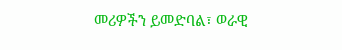መሪዎችን ይመድባል፣ ወራዊ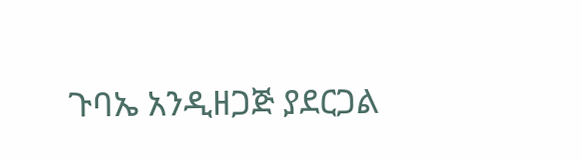ጉባኤ አንዲዘጋጅ ያደርጋል